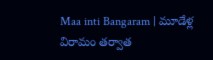Maa inti Bangaram | మూడేళ్ల విరామం తర్వాత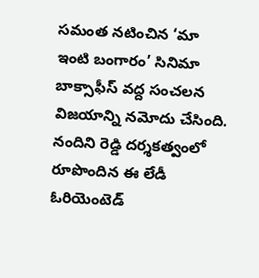సమంత నటించిన ‘మా ఇంటి బంగారం’ సినిమా బాక్సాఫీస్ వద్ద సంచలన విజయాన్ని నమోదు చేసింది. నందిని రెడ్డి దర్శకత్వంలో రూపొందిన ఈ లేడీ ఓరియెంటెడ్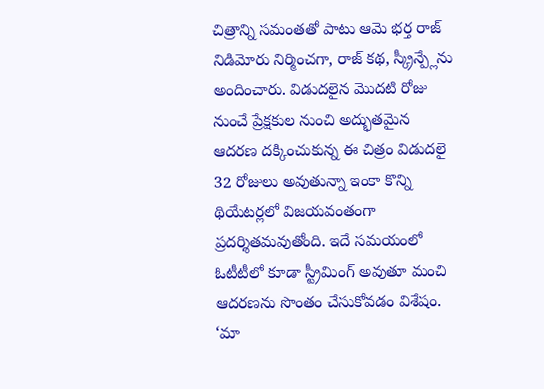చిత్రాన్ని సమంతతో పాటు ఆమె భర్త రాజ్ నిడిమోరు నిర్మించగా, రాజ్ కథ, స్క్రీన్ప్లేను అందించారు. విడుదలైన మొదటి రోజు నుంచే ప్రేక్షకుల నుంచి అద్భుతమైన ఆదరణ దక్కించుకున్న ఈ చిత్రం విడుదలై 32 రోజులు అవుతున్నా ఇంకా కొన్ని థియేటర్లలో విజయవంతంగా ప్రదర్శితమవుతోంది. ఇదే సమయంలో ఓటీటీలో కూడా స్ట్రీమింగ్ అవుతూ మంచి ఆదరణను సొంతం చేసుకోవడం విశేషం. ‘మా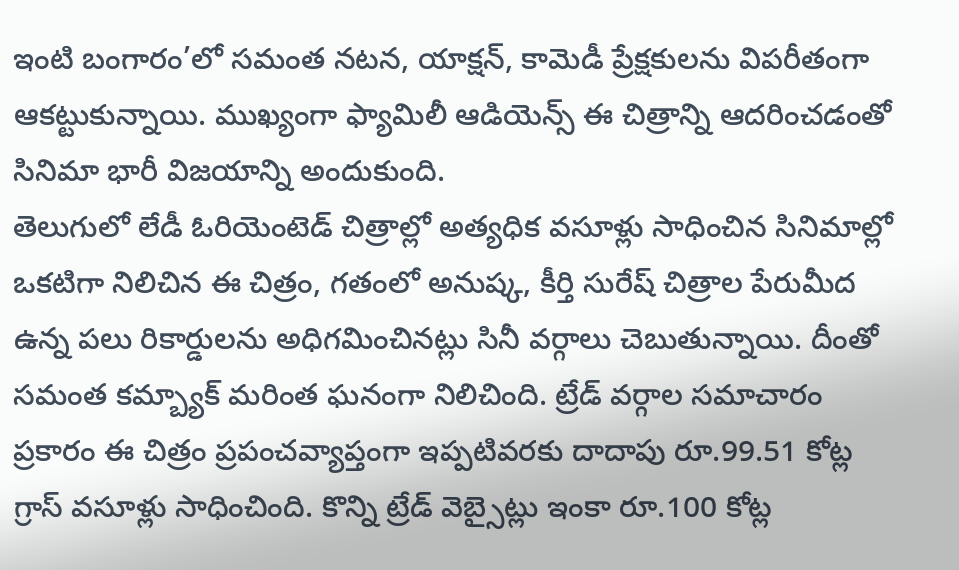ఇంటి బంగారం’లో సమంత నటన, యాక్షన్, కామెడీ ప్రేక్షకులను విపరీతంగా ఆకట్టుకున్నాయి. ముఖ్యంగా ఫ్యామిలీ ఆడియెన్స్ ఈ చిత్రాన్ని ఆదరించడంతో సినిమా భారీ విజయాన్ని అందుకుంది.
తెలుగులో లేడీ ఓరియెంటెడ్ చిత్రాల్లో అత్యధిక వసూళ్లు సాధించిన సినిమాల్లో ఒకటిగా నిలిచిన ఈ చిత్రం, గతంలో అనుష్క, కీర్తి సురేష్ చిత్రాల పేరుమీద ఉన్న పలు రికార్డులను అధిగమించినట్లు సినీ వర్గాలు చెబుతున్నాయి. దీంతో సమంత కమ్బ్యాక్ మరింత ఘనంగా నిలిచింది. ట్రేడ్ వర్గాల సమాచారం ప్రకారం ఈ చిత్రం ప్రపంచవ్యాప్తంగా ఇప్పటివరకు దాదాపు రూ.99.51 కోట్ల గ్రాస్ వసూళ్లు సాధించింది. కొన్ని ట్రేడ్ వెబ్సైట్లు ఇంకా రూ.100 కోట్ల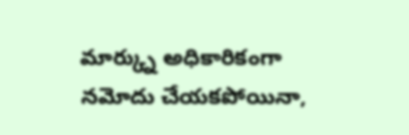మార్క్ను అధికారికంగా నమోదు చేయకపోయినా,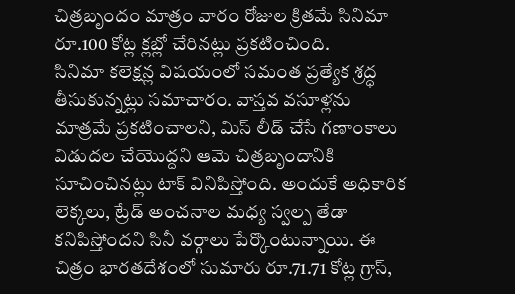చిత్రబృందం మాత్రం వారం రోజుల క్రితమే సినిమా రూ.100 కోట్ల క్లబ్లో చేరినట్లు ప్రకటించింది.
సినిమా కలెక్షన్ల విషయంలో సమంత ప్రత్యేక శ్రద్ధ తీసుకున్నట్లు సమాచారం. వాస్తవ వసూళ్లను మాత్రమే ప్రకటించాలని, మిస్ లీడ్ చేసే గణాంకాలు విడుదల చేయొద్దని ఆమె చిత్రబృందానికి సూచించినట్లు టాక్ వినిపిస్తోంది. అందుకే అధికారిక లెక్కలు, ట్రేడ్ అంచనాల మధ్య స్వల్ప తేడా కనిపిస్తోందని సినీ వర్గాలు పేర్కొంటున్నాయి. ఈ చిత్రం భారతదేశంలో సుమారు రూ.71.71 కోట్ల గ్రాస్,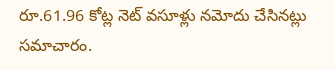రూ.61.96 కోట్ల నెట్ వసూళ్లు నమోదు చేసినట్లు సమాచారం.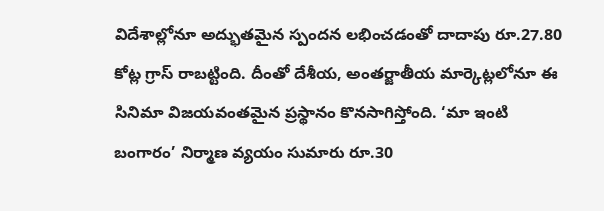విదేశాల్లోనూ అద్భుతమైన స్పందన లభించడంతో దాదాపు రూ.27.80 కోట్ల గ్రాస్ రాబట్టింది. దీంతో దేశీయ, అంతర్జాతీయ మార్కెట్లలోనూ ఈ సినిమా విజయవంతమైన ప్రస్థానం కొనసాగిస్తోంది. ‘మా ఇంటి బంగారం’ నిర్మాణ వ్యయం సుమారు రూ.30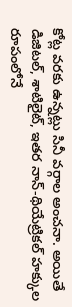కోట్ల వరకు ఉన్నట్లు సినీ వర్గాల అంచనా. అయితే డిజిటల్, శాటిలైట్, ఇతర నాన్-థియేట్రికల్ హక్కుల రూపంలోనే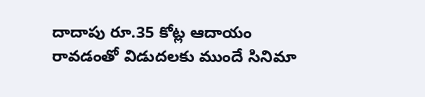దాదాపు రూ.35 కోట్ల ఆదాయం రావడంతో విడుదలకు ముందే సినిమా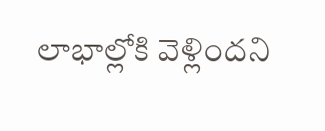లాభాల్లోకి వెళ్లిందని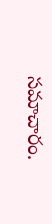సమాచారం.